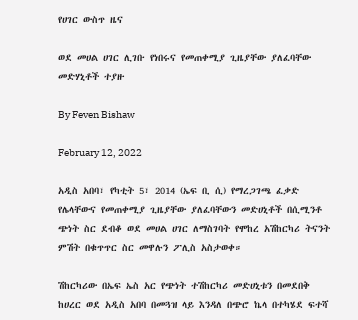የሀገር ውስጥ ዜና

ወደ መሀል ሀገር ሊገቡ የነበሩና የመጠቀሚያ ጊዜያቸው ያለፈባቸው መድሃኒቶች ተያዙ

By Feven Bishaw

February 12, 2022

አዲስ አበባ፣ የካቲት 5፣ 2014 (ኤፍ ቢ ሲ) የማረጋገጫ ፈቃድ የሌላቸውና የመጠቀሚያ ጊዜያቸው ያለፈባቸውን መድሀኒቶች በሲሚንቶ ጭነት ስር ደብቆ ወደ መሀል ሀገር ለማስገባት የሞከረ አሽከርካሪ ትናንት ምሽት በቁጥጥር ስር መዋሉን ፖሊስ አስታወቀ።

ሽከርካሪው በኤፍ ኤስ አር የጭነት ተሽከርካሪ መድሀኒቱን በመደበቅ ከሀረር ወደ አዲስ አበባ በመጓዝ ላይ እንዳለ በጭሮ ኬላ በተካሄደ ፍተሻ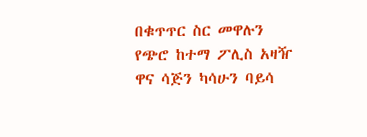በቁጥጥር ስር መዋሉን የጭሮ ከተማ ፖሊስ አዛዥ ዋና ሳጅን ካሳሁን ባይሳ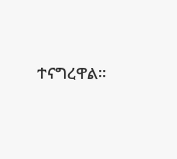ተናግረዋል፡፡